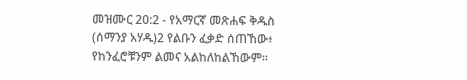መዝሙር 20:2 - የአማርኛ መጽሐፍ ቅዱስ (ሰማንያ አሃዱ)2 የልቡን ፈቃድ ሰጠኸው፥ የከንፈሮቹንም ልመና አልከለከልኸውም።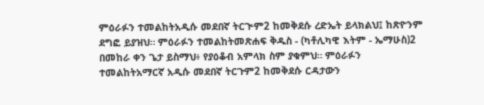ምዕራፉን ተመልከትአዲሱ መደበኛ ትርጒም2 ከመቅደሱ ረድኤት ይላክልህ፤ ከጽዮንም ደግፎ ይያዝህ። ምዕራፉን ተመልከትመጽሐፍ ቅዱስ - (ካቶሊካዊ እትም - ኤማሁስ)2 በመከራ ቀን ጌታ ይስማህ፥ የያዕቆብ አምላክ ስም ያቁምህ። ምዕራፉን ተመልከትአማርኛ አዲሱ መደበኛ ትርጉም2 ከመቅደሱ ርዳታውን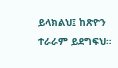ይላክልህ፤ ከጽዮን ተራራም ይደግፍህ።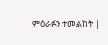ምዕራፉን ተመልከት |